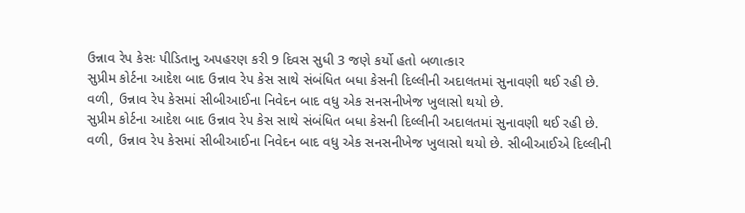ઉન્નાવ રેપ કેસઃ પીડિતાનુ અપહરણ કરી 9 દિવસ સુધી 3 જણે કર્યો હતો બળાત્કાર
સુપ્રીમ કોર્ટના આદેશ બાદ ઉન્નાવ રેપ કેસ સાથે સંબંધિત બધા કેસની દિલ્લીની અદાલતમાં સુનાવણી થઈ રહી છે. વળી, ઉન્નાવ રેપ કેસમાં સીબીઆઈના નિવેદન બાદ વધુ એક સનસનીખેજ ખુલાસો થયો છે.
સુપ્રીમ કોર્ટના આદેશ બાદ ઉન્નાવ રેપ કેસ સાથે સંબંધિત બધા કેસની દિલ્લીની અદાલતમાં સુનાવણી થઈ રહી છે. વળી, ઉન્નાવ રેપ કેસમાં સીબીઆઈના નિવેદન બાદ વધુ એક સનસનીખેજ ખુલાસો થયો છે. સીબીઆઈએ દિલ્લીની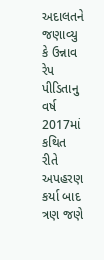અદાલતને જણાવ્યુ કે ઉન્નાવ રેપ પીડિતાનુ વર્ષ 2017માં કથિત રીતે અપહરણ કર્યા બાદ ત્રણ જણે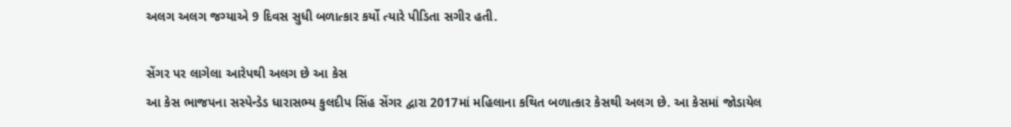અલગ અલગ જગ્યાએ 9 દિવસ સુધી બળાત્કાર કર્યો ત્યારે પીડિતા સગીર હતી.

સેંગર પર લાગેલા આરેપથી અલગ છે આ કેસ
આ કેસ ભાજપના સસ્પેન્ડેડ ધારાસભ્ય કુલદીપ સિંહ સેંગર દ્વારા 2017માં મહિલાના કથિત બળાત્કાર કેસથી અલગ છે. આ કેસમાં જોડાયેલ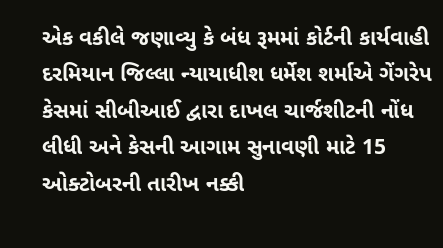એક વકીલે જણાવ્યુ કે બંધ રૂમમાં કોર્ટની કાર્યવાહી દરમિયાન જિલ્લા ન્યાયાધીશ ધર્મેશ શર્માએ ગેંગરેપ કેસમાં સીબીઆઈ દ્વારા દાખલ ચાર્જશીટની નોંધ લીધી અને કેસની આગામ સુનાવણી માટે 15 ઓક્ટોબરની તારીખ નક્કી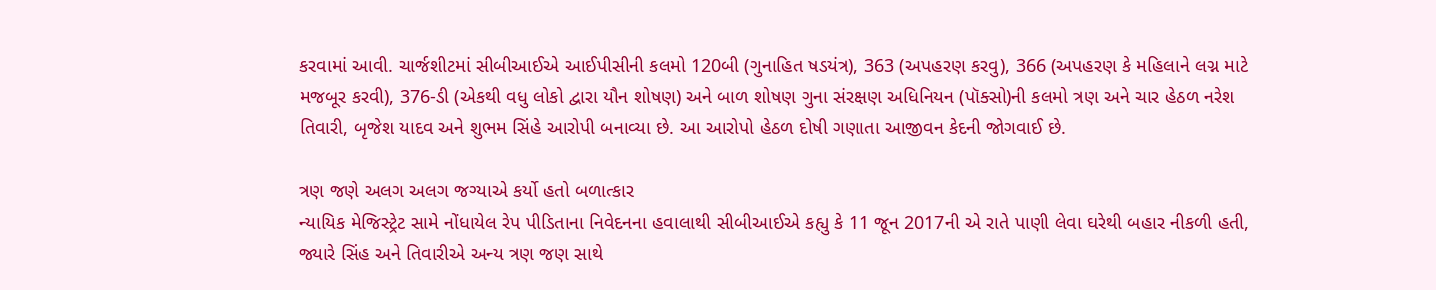કરવામાં આવી. ચાર્જશીટમાં સીબીઆઈએ આઈપીસીની કલમો 120બી (ગુનાહિત ષડયંત્ર), 363 (અપહરણ કરવુ), 366 (અપહરણ કે મહિલાને લગ્ન માટે મજબૂર કરવી), 376-ડી (એકથી વધુ લોકો દ્વારા યૌન શોષણ) અને બાળ શોષણ ગુના સંરક્ષણ અધિનિયન (પૉક્સો)ની કલમો ત્રણ અને ચાર હેઠળ નરેશ તિવારી, બૃજેશ યાદવ અને શુભમ સિંહે આરોપી બનાવ્યા છે. આ આરોપો હેઠળ દોષી ગણાતા આજીવન કેદની જોગવાઈ છે.

ત્રણ જણે અલગ અલગ જગ્યાએ કર્યો હતો બળાત્કાર
ન્યાયિક મેજિસ્ટ્રેટ સામે નોંધાયેલ રેપ પીડિતાના નિવેદનના હવાલાથી સીબીઆઈએ કહ્યુ કે 11 જૂન 2017ની એ રાતે પાણી લેવા ઘરેથી બહાર નીકળી હતી, જ્યારે સિંહ અને તિવારીએ અન્ય ત્રણ જણ સાથે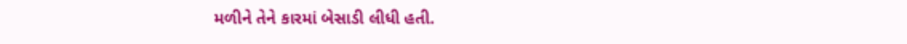મળીને તેને કારમાં બેસાડી લીધી હતી.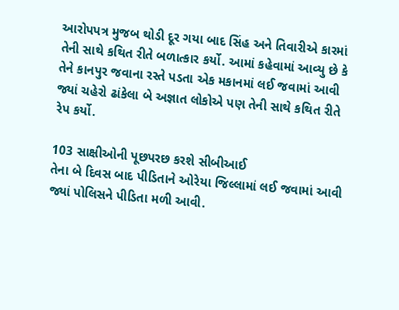આરોપપત્ર મુજબ થોડી દૂર ગયા બાદ સિંહ અને તિવારીએ કારમાં તેની સાથે કથિત રીતે બળાત્કાર કર્યો. આમાં કહેવામાં આવ્યુ છે કે તેને કાનપુર જવાના રસ્તે પડતા એક મકાનમાં લઈ જવામાં આવી જ્યાં ચહેરો ઢાંકેલા બે અજ્ઞાત લોકોએ પણ તેની સાથે કથિત રીતે રેપ કર્યો.

103 સાક્ષીઓની પૂછપરછ કરશે સીબીઆઈ
તેના બે દિવસ બાદ પીડિતાને ઓરેયા જિલ્લામાં લઈ જવામાં આવી જ્યાં પોલિસને પીડિતા મળી આવી.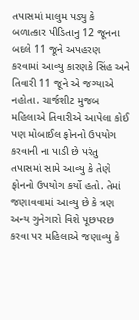તપાસમાં માલુમ પડ્યુ કે બળાત્કાર પીડિતાનુ 12 જૂનના બદલે 11 જૂને અપહરણ કરવામાં આવ્યુ કારણકે સિંહ અને તિવારી 11 જૂને એ જગ્યાએ નહોતા. ચાર્જશીટ મુજબ મહિલાએ તિવારીએ આપેલા કોઈ પણ મોબાઈલ ફોનનો ઉપયોગ કરવાની ના પાડી છે પરંતુ તપાસમાં સામે આવ્યુ કે તેણે ફોનનો ઉપયોગ કર્યો હતો. તેમાં જણાવવામાં આવ્યુ છે કે ત્રણ અન્ય ગુનેગારો વિશે પૂછપરછ કરવા પર મહિલાએ જણાવ્યુ કે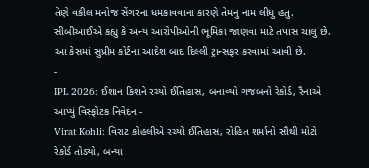તેણે વકીલ મનોજ સેંગરના ધમકાવવાના કારણે તેમનુ નામ લીધુ હતુ. સીબીઆઈએ કહ્યુ કે અન્ય આરોપીઓની ભૂમિકા જાણવા માટે તપાસ ચાલુ છે. આ કેસમાં સુપ્રીમ કોર્ટના આદેશ બાદ દિલ્લી ટ્રાન્સફર કરવામાં આવી છે.
-
IPL 2026: ઈશાન કિશને રચ્યો ઈતિહાસ, બનાવ્યો ગજબનો રેકોર્ડ, રૈનાએ આપ્યું વિસ્ફોટક નિવેદન -
Virat Kohli: વિરાટ કોહલીએ રચ્યો ઈતિહાસ, રોહિત શર્માનો સૌથી મોટો રેકોર્ડ તોડ્યો, બન્યા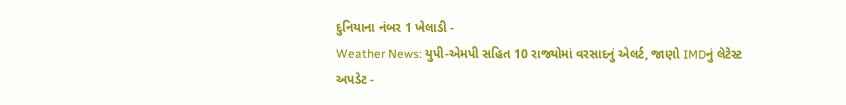દુનિયાના નંબર 1 ખેલાડી -
Weather News: યુપી-એમપી સહિત 10 રાજ્યોમાં વરસાદનું એલર્ટ, જાણો IMDનું લેટેસ્ટ અપડેટ -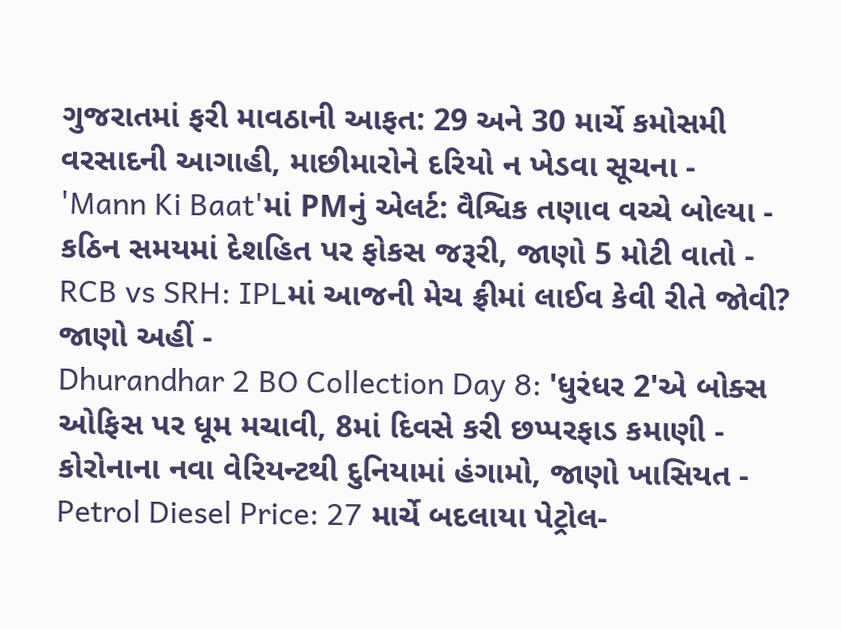ગુજરાતમાં ફરી માવઠાની આફત: 29 અને 30 માર્ચે કમોસમી વરસાદની આગાહી, માછીમારોને દરિયો ન ખેડવા સૂચના -
'Mann Ki Baat'માં PMનું એલર્ટ: વૈશ્વિક તણાવ વચ્ચે બોલ્યા - કઠિન સમયમાં દેશહિત પર ફોકસ જરૂરી, જાણો 5 મોટી વાતો -
RCB vs SRH: IPLમાં આજની મેચ ફ્રીમાં લાઈવ કેવી રીતે જોવી? જાણો અહીં -
Dhurandhar 2 BO Collection Day 8: 'ધુરંધર 2'એ બોક્સ ઓફિસ પર ધૂમ મચાવી, 8માં દિવસે કરી છપ્પરફાડ કમાણી -
કોરોનાના નવા વેરિયન્ટથી દુનિયામાં હંગામો, જાણો ખાસિયત -
Petrol Diesel Price: 27 માર્ચે બદલાયા પેટ્રોલ-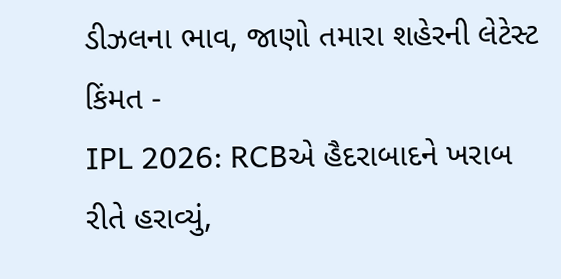ડીઝલના ભાવ, જાણો તમારા શહેરની લેટેસ્ટ કિંમત -
IPL 2026: RCBએ હૈદરાબાદને ખરાબ રીતે હરાવ્યું,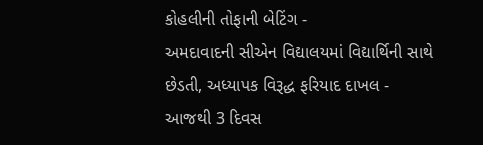કોહલીની તોફાની બેટિંગ -
અમદાવાદની સીએન વિદ્યાલયમાં વિદ્યાર્થિની સાથે છેડતી, અધ્યાપક વિરૂદ્ધ ફરિયાદ દાખલ -
આજથી 3 દિવસ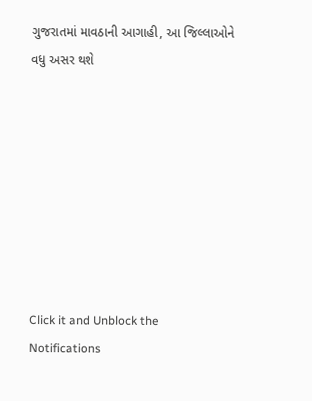ગુજરાતમાં માવઠાની આગાહી, આ જિલ્લાઓને વધુ અસર થશે








Click it and Unblock the Notifications